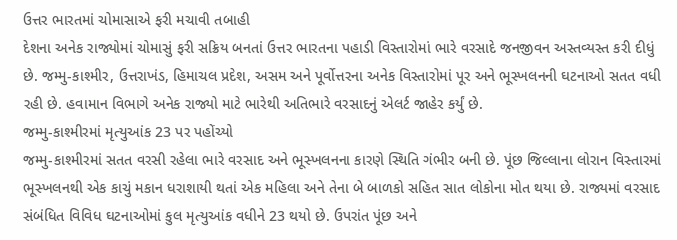ઉત્તર ભારતમાં ચોમાસાએ ફરી મચાવી તબાહી
દેશના અનેક રાજ્યોમાં ચોમાસું ફરી સક્રિય બનતાં ઉત્તર ભારતના પહાડી વિસ્તારોમાં ભારે વરસાદે જનજીવન અસ્તવ્યસ્ત કરી દીધું છે. જમ્મુ-કાશ્મીર, ઉત્તરાખંડ, હિમાચલ પ્રદેશ, અસમ અને પૂર્વોત્તરના અનેક વિસ્તારોમાં પૂર અને ભૂસ્ખલનની ઘટનાઓ સતત વધી રહી છે. હવામાન વિભાગે અનેક રાજ્યો માટે ભારેથી અતિભારે વરસાદનું એલર્ટ જાહેર કર્યું છે.
જમ્મુ-કાશ્મીરમાં મૃત્યુઆંક 23 પર પહોંચ્યો
જમ્મુ-કાશ્મીરમાં સતત વરસી રહેલા ભારે વરસાદ અને ભૂસ્ખલનના કારણે સ્થિતિ ગંભીર બની છે. પૂંછ જિલ્લાના લોરાન વિસ્તારમાં ભૂસ્ખલનથી એક કાચું મકાન ધરાશાયી થતાં એક મહિલા અને તેના બે બાળકો સહિત સાત લોકોના મોત થયા છે. રાજ્યમાં વરસાદ સંબંધિત વિવિધ ઘટનાઓમાં કુલ મૃત્યુઆંક વધીને 23 થયો છે. ઉપરાંત પૂંછ અને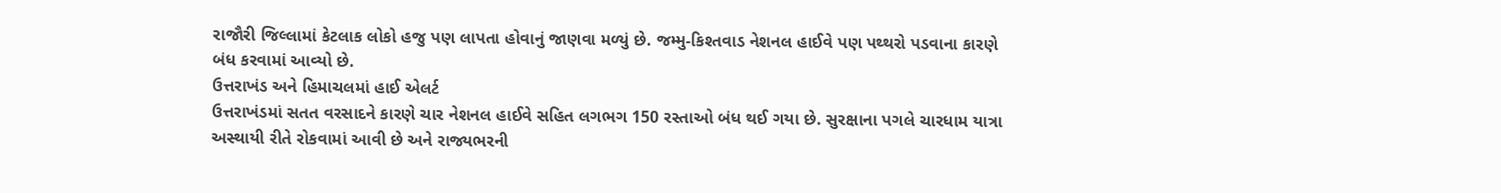રાજૌરી જિલ્લામાં કેટલાક લોકો હજુ પણ લાપતા હોવાનું જાણવા મળ્યું છે. જમ્મુ-કિશ્તવાડ નેશનલ હાઈવે પણ પથ્થરો પડવાના કારણે બંધ કરવામાં આવ્યો છે.
ઉત્તરાખંડ અને હિમાચલમાં હાઈ એલર્ટ
ઉત્તરાખંડમાં સતત વરસાદને કારણે ચાર નેશનલ હાઈવે સહિત લગભગ 150 રસ્તાઓ બંધ થઈ ગયા છે. સુરક્ષાના પગલે ચારધામ યાત્રા અસ્થાયી રીતે રોકવામાં આવી છે અને રાજ્યભરની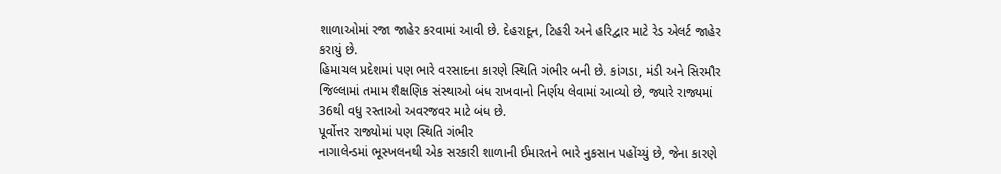શાળાઓમાં રજા જાહેર કરવામાં આવી છે. દેહરાદૂન, ટિહરી અને હરિદ્વાર માટે રેડ એલર્ટ જાહેર કરાયું છે.
હિમાચલ પ્રદેશમાં પણ ભારે વરસાદના કારણે સ્થિતિ ગંભીર બની છે. કાંગડા, મંડી અને સિરમૌર જિલ્લામાં તમામ શૈક્ષણિક સંસ્થાઓ બંધ રાખવાનો નિર્ણય લેવામાં આવ્યો છે, જ્યારે રાજ્યમાં 36થી વધુ રસ્તાઓ અવરજવર માટે બંધ છે.
પૂર્વોત્તર રાજ્યોમાં પણ સ્થિતિ ગંભીર
નાગાલેન્ડમાં ભૂસ્ખલનથી એક સરકારી શાળાની ઈમારતને ભારે નુકસાન પહોંચ્યું છે, જેના કારણે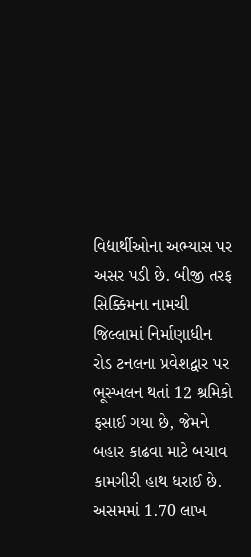વિદ્યાર્થીઓના અભ્યાસ પર અસર પડી છે. બીજી તરફ સિક્કિમના નામચી જિલ્લામાં નિર્માણાધીન રોડ ટનલના પ્રવેશદ્વાર પર ભૂસ્ખલન થતાં 12 શ્રમિકો ફસાઈ ગયા છે, જેમને બહાર કાઢવા માટે બચાવ કામગીરી હાથ ધરાઈ છે.
અસમમાં 1.70 લાખ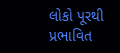લોકો પૂરથી પ્રભાવિત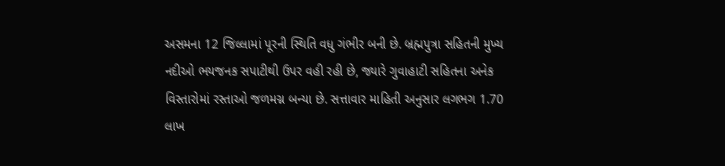અસમના 12 જિલ્લામાં પૂરની સ્થિતિ વધુ ગંભીર બની છે. બ્રહ્મપુત્રા સહિતની મુખ્ય નદીઓ ભયજનક સપાટીથી ઉપર વહી રહી છે, જ્યારે ગુવાહાટી સહિતના અનેક વિસ્તારોમાં રસ્તાઓ જળમગ્ન બન્યા છે. સત્તાવાર માહિતી અનુસાર લગભગ 1.70 લાખ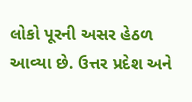લોકો પૂરની અસર હેઠળ આવ્યા છે. ઉત્તર પ્રદેશ અને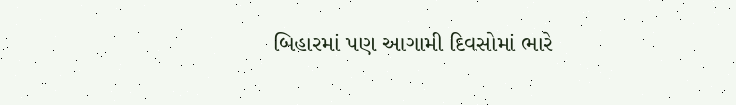બિહારમાં પણ આગામી દિવસોમાં ભારે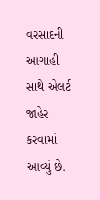વરસાદની આગાહી સાથે એલર્ટ જાહેર કરવામાં આવ્યું છે.